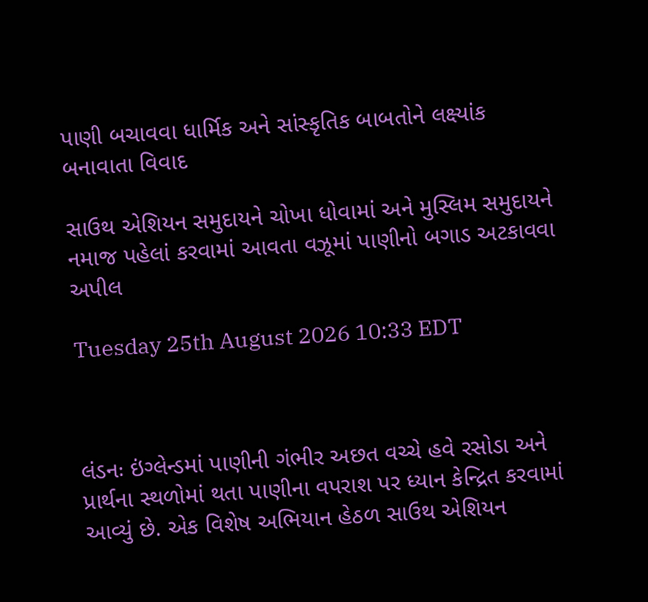પાણી બચાવવા ધાર્મિક અને સાંસ્કૃતિક બાબતોને લક્ષ્યાંક બનાવાતા વિવાદ

સાઉથ એશિયન સમુદાયને ચોખા ધોવામાં અને મુસ્લિમ સમુદાયને નમાજ પહેલાં કરવામાં આવતા વઝૂમાં પાણીનો બગાડ અટકાવવા અપીલ

Tuesday 25th August 2026 10:33 EDT



લંડનઃ ઇંગ્લેન્ડમાં પાણીની ગંભીર અછત વચ્ચે હવે રસોડા અને પ્રાર્થના સ્થળોમાં થતા પાણીના વપરાશ પર ધ્યાન કેન્દ્રિત કરવામાં આવ્યું છે. એક વિશેષ અભિયાન હેઠળ સાઉથ એશિયન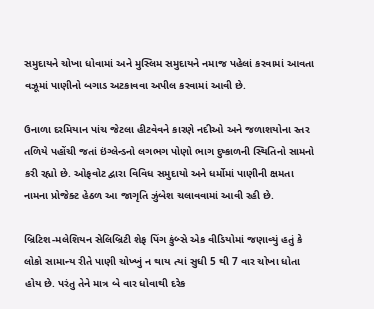સમુદાયને ચોખા ધોવામાં અને મુસ્લિમ સમુદાયને નમાજ પહેલાં કરવામાં આવતા વઝૂમાં પાણીનો બગાડ અટકાવવા અપીલ કરવામાં આવી છે.

ઉનાળા દરમિયાન પાંચ જેટલા હીટવેવને કારણે નદીઓ અને જળાશયોના સ્તર તળિયે પહોંચી જતાં ઇંગ્લેન્ડનો લગભગ પોણો ભાગ દુષ્કાળની સ્થિતિનો સામનો કરી રહ્યો છે. ઓફવોટ દ્વારા વિવિધ સમુદાયો અને ધર્મોમાં પાણીની ક્ષમતા નામના પ્રોજેક્ટ હેઠળ આ જાગૃતિ ઝુંબેશ ચલાવવામાં આવી રહી છે.

બ્રિટિશ-મલેશિયન સેલિબ્રિટી શેફ પિંગ કુંબ્સે એક વીડિયોમાં જણાવ્યું હતું કે લોકો સામાન્ય રીતે પાણી ચોખ્ખું ન થાય ત્યાં સુધી 5 થી 7 વાર ચોખા ધોતા હોય છે. પરંતુ તેને માત્ર બે વાર ધોવાથી દરેક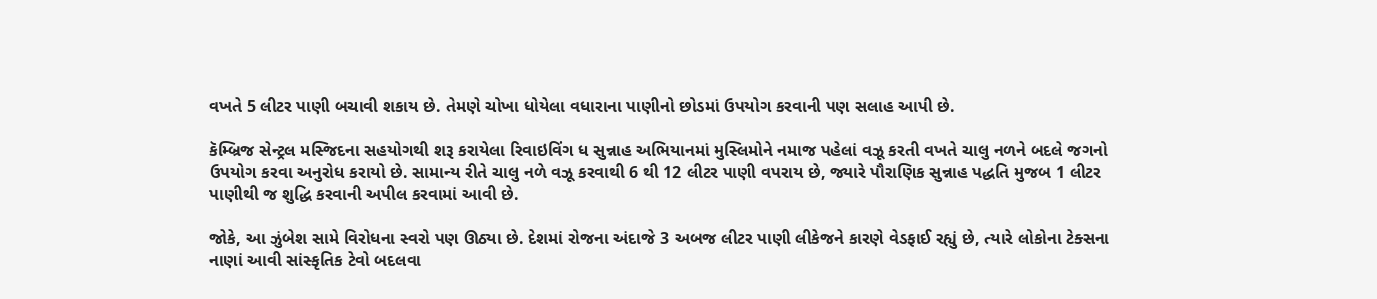વખતે 5 લીટર પાણી બચાવી શકાય છે. તેમણે ચોખા ધોયેલા વધારાના પાણીનો છોડમાં ઉપયોગ કરવાની પણ સલાહ આપી છે.

કૅમ્બ્રિજ સેન્ટ્રલ મસ્જિદના સહયોગથી શરૂ કરાયેલા રિવાઇવિંગ ધ સુન્નાહ અભિયાનમાં મુસ્લિમોને નમાજ પહેલાં વઝૂ કરતી વખતે ચાલુ નળને બદલે જગનો ઉપયોગ કરવા અનુરોધ કરાયો છે. સામાન્ય રીતે ચાલુ નળે વઝૂ કરવાથી 6 થી 12 લીટર પાણી વપરાય છે, જ્યારે પૌરાણિક સુન્નાહ પદ્ધતિ મુજબ 1 લીટર પાણીથી જ શુદ્ધિ કરવાની અપીલ કરવામાં આવી છે.

જોકે, આ ઝુંબેશ સામે વિરોધના સ્વરો પણ ઊઠ્યા છે. દેશમાં રોજના અંદાજે 3 અબજ લીટર પાણી લીકેજને કારણે વેડફાઈ રહ્યું છે, ત્યારે લોકોના ટેક્સના નાણાં આવી સાંસ્કૃતિક ટેવો બદલવા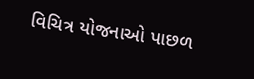વિચિત્ર યોજનાઓ પાછળ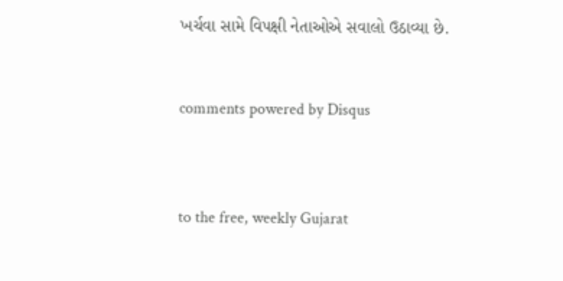ખર્ચવા સામે વિપક્ષી નેતાઓએ સવાલો ઉઠાવ્યા છે.


comments powered by Disqus



to the free, weekly Gujarat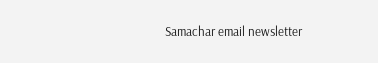Samachar email newsletter